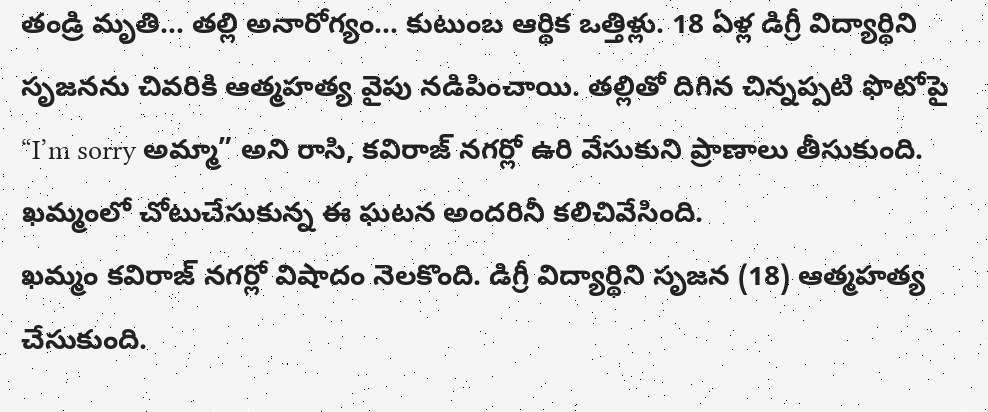తండ్రి మృతి… తల్లి అనారోగ్యం… కుటుంబ ఆర్థిక ఒత్తిళ్లు. 18 ఏళ్ల డిగ్రీ విద్యార్థిని సృజనను చివరికి ఆత్మహత్య వైపు నడిపించాయి. తల్లితో దిగిన చిన్నప్పటి ఫొటోపై “I’m sorry అమ్మా” అని రాసి, కవిరాజ్ నగర్లో ఉరి వేసుకుని ప్రాణాలు తీసుకుంది. ఖమ్మంలో చోటుచేసుకున్న ఈ ఘటన అందరినీ కలిచివేసింది.
ఖమ్మం కవిరాజ్ నగర్లో విషాదం నెలకొంది. డిగ్రీ విద్యార్థిని సృజన (18) ఆత్మహత్య చేసుకుంది.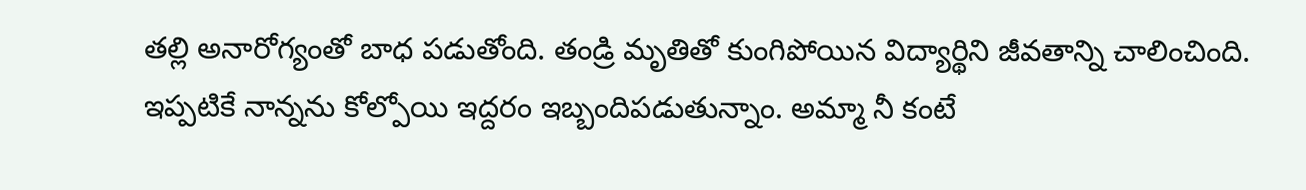తల్లి అనారోగ్యంతో బాధ పడుతోంది. తండ్రి మృతితో కుంగిపోయిన విద్యార్థిని జీవతాన్ని చాలించింది. ఇప్పటికే నాన్నను కోల్పోయి ఇద్దరం ఇబ్బందిపడుతున్నాం. అమ్మా నీ కంటే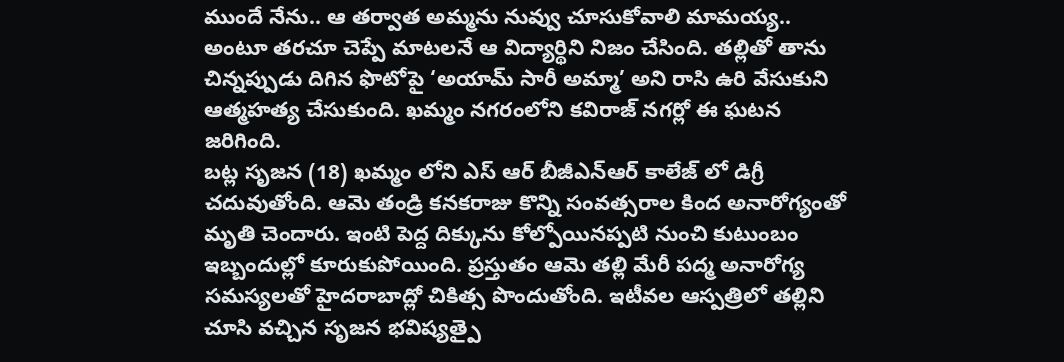ముందే నేను.. ఆ తర్వాత అమ్మను నువ్వు చూసుకోవాలి మామయ్య.. అంటూ తరచూ చెప్పే మాటలనే ఆ విద్యార్థిని నిజం చేసింది. తల్లితో తాను చిన్నప్పుడు దిగిన ఫొటోపై ‘అయామ్ సారీ అమ్మా’ అని రాసి ఉరి వేసుకుని ఆత్మహత్య చేసుకుంది. ఖమ్మం నగరంలోని కవిరాజ్ నగర్లో ఈ ఘటన జరిగింది.
బట్ల సృజన (18) ఖమ్మం లోని ఎస్ ఆర్ బీజీఎన్ఆర్ కాలేజ్ లో డిగ్రీ చదువుతోంది. ఆమె తండ్రి కనకరాజు కొన్ని సంవత్సరాల కింద అనారోగ్యంతో మృతి చెందారు. ఇంటి పెద్ద దిక్కును కోల్పోయినప్పటి నుంచి కుటుంబం ఇబ్బందుల్లో కూరుకుపోయింది. ప్రస్తుతం ఆమె తల్లి మేరీ పద్మ అనారోగ్య సమస్యలతో హైదరాబాద్లో చికిత్స పొందుతోంది. ఇటీవల ఆస్పత్రిలో తల్లిని చూసి వచ్చిన సృజన భవిష్యత్పై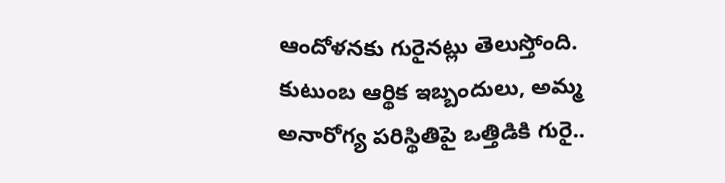ఆందోళనకు గురైనట్లు తెలుస్తోంది. కుటుంబ ఆర్థిక ఇబ్బందులు, అమ్మ అనారోగ్య పరిస్థితిపై ఒత్తిడికి గురై..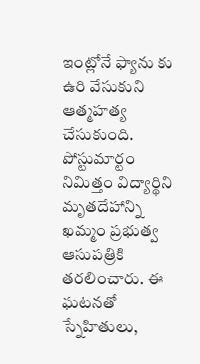ఇంట్లోనే ఫ్యాను కు ఉరి వేసుకుని ఆత్మహత్య చేసుకుంది. పోస్టుమార్టం నిమిత్తం విద్యార్థిని మృతదేహాన్ని ఖమ్మం ప్రభుత్వ ఆసుపత్రికి తరలించారు. ఈ ఘటనతో స్నేహితులు,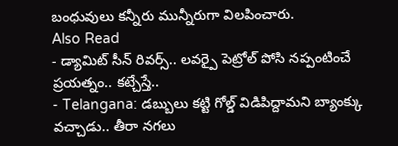బంధువులు కన్నీరు మున్నీరుగా విలపించారు.
Also Read
- డ్యామిట్ సీన్ రివర్స్.. లవర్పై పెట్రోల్ పోసి నప్పంటించే ప్రయత్నం.. కట్చేస్తే..
- Telangana: డబ్బులు కట్టి గోల్డ్ విడిపిద్దామని బ్యాంక్కు వచ్చాడు.. తీరా నగలు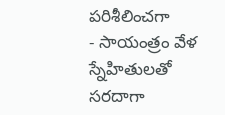పరిశీలించగా
- సాయంత్రం వేళ స్నేహితులతో సరదాగా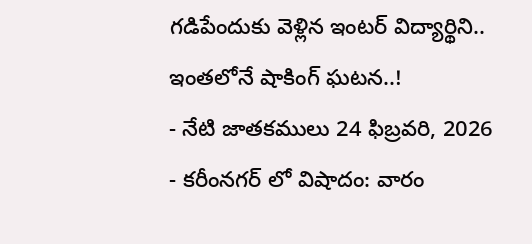గడిపేందుకు వెళ్లిన ఇంటర్ విద్యార్థిని.. ఇంతలోనే షాకింగ్ ఘటన..!
- నేటి జాతకములు 24 ఫిబ్రవరి, 2026
- కరీంనగర్ లో విషాదం: వారం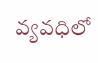వ్యవధిలో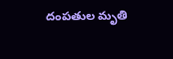దంపతుల మృతి